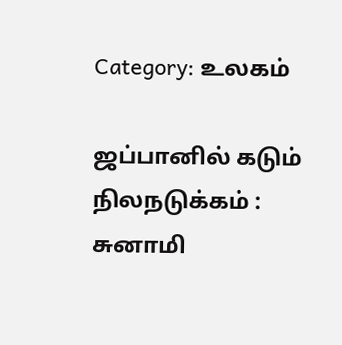Category: உலகம்

ஜப்பானில் கடும் நிலநடுக்கம் : சுனாமி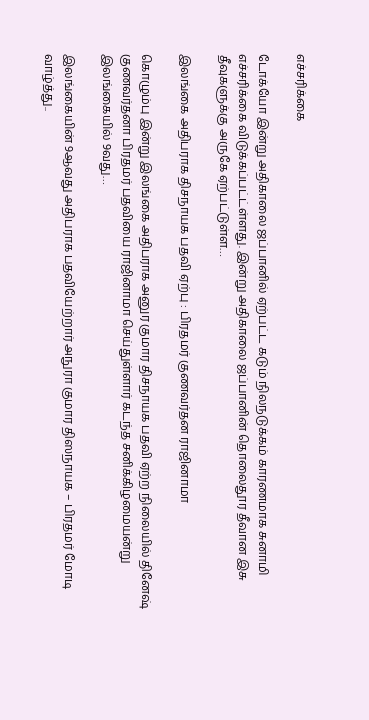எச்சரிக்கை

டோக்யோ இன்று அதிகாலை ஜப்பானில் ஏற்பட்ட கடும் நிலநடுக்கம் காரணமாக சுனாமி எச்சரிக்கை விடுக்கப்பட்ட்ள்ளது. இன்று அதிகாலை ஜப்பானின் தொலைதூர தீவான இசு தீவுகளுக்கு அருகே ஏற்பட்டுள்ள…

இலங்கை அதிபராக திசநாயக பதவி ஏற்பு : பிரதமர் குணவர்தன ராஜினாமா

கொழும்பு இன்று இலங்கை அதிபராக அனுர குமார திசநாயக பதவி ஏற்ற நிலையில் தினேஷ் குணவர்தனா பிரதமர் பதவியை ராஜினாமா செய்துள்ளார் கடந்த சனிக்கிழமையன்று இலங்கையில் 9வது…

இலங்கையின் 9ஆவது அதிபராக பதவியேற்றார் அநுரா குமார திஸநாயக – பிரதமர் மோடி வாழ்த்து..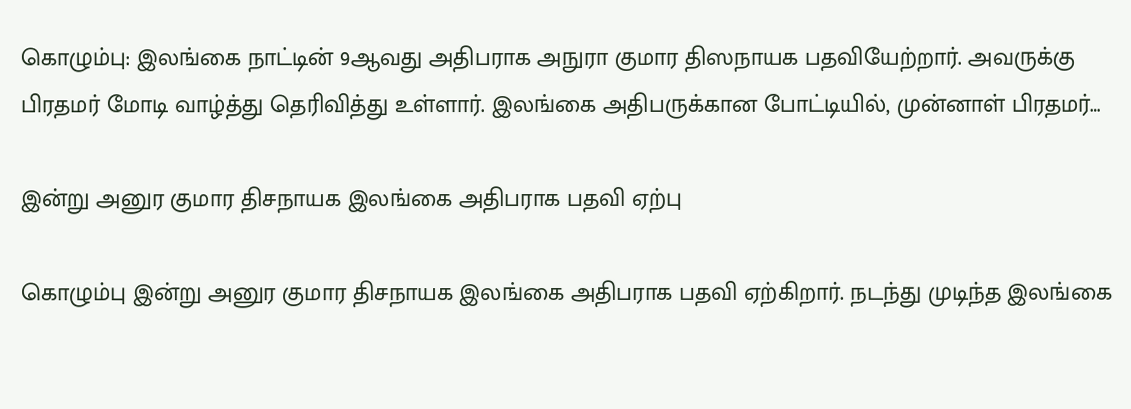கொழும்பு: இலங்கை நாட்டின் 9ஆவது அதிபராக அநுரா குமார திஸநாயக பதவியேற்றார். அவருக்கு பிரதமர் மோடி வாழ்த்து தெரிவித்து உள்ளார். இலங்கை அதிபருக்கான போட்டியில், முன்னாள் பிரதமர்…

இன்று அனுர குமார திசநாயக இலங்கை அதிபராக பதவி ஏற்பு

கொழும்பு இன்று அனுர குமார திசநாயக இலங்கை அதிபராக பதவி ஏற்கிறார். நடந்து முடிந்த இலங்கை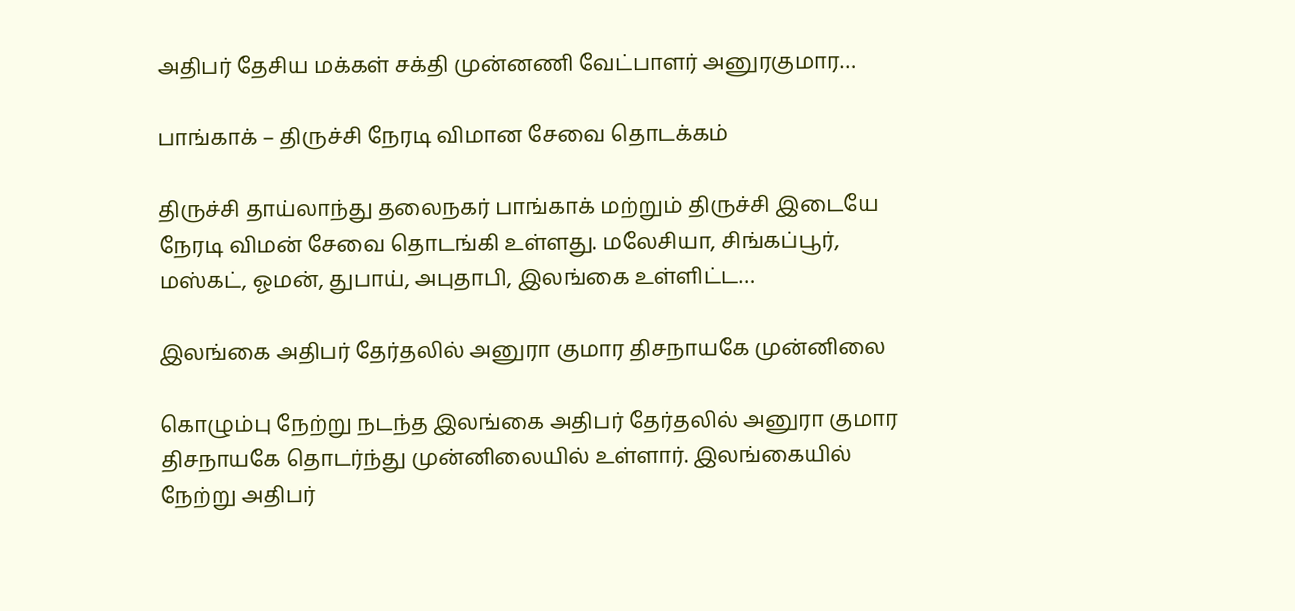அதிபர் தேசிய மக்கள் சக்தி முன்னணி வேட்பாளர் அனுரகுமார…

பாங்காக் – திருச்சி நேரடி விமான சேவை தொடக்கம்

திருச்சி தாய்லாந்து தலைநகர் பாங்காக் மற்றும் திருச்சி இடையே நேரடி விமன் சேவை தொடங்கி உள்ளது. மலேசியா, சிங்கப்பூர், மஸ்கட், ஓமன், துபாய், அபுதாபி, இலங்கை உள்ளிட்ட…

இலங்கை அதிபர் தேர்தலில் அனுரா குமார திசநாயகே முன்னிலை

கொழும்பு நேற்று நடந்த இலங்கை அதிபர் தேர்தலில் அனுரா குமார திசநாயகே தொடர்ந்து முன்னிலையில் உள்ளார். இலங்கையில் நேற்று அதிபர்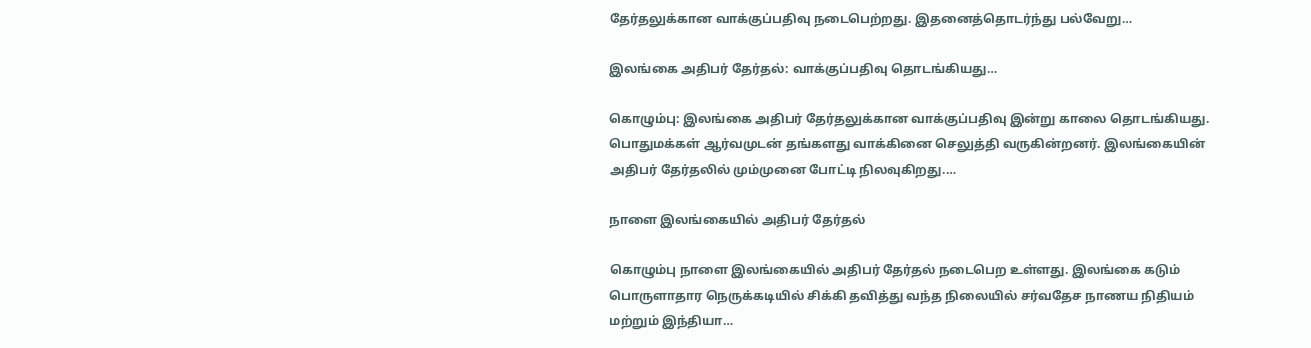தேர்தலுக்கான வாக்குப்பதிவு நடைபெற்றது. இதனைத்தொடர்ந்து பல்வேறு…

இலங்கை அதிபர் தேர்தல்: வாக்குப்பதிவு தொடங்கியது…

கொழும்பு: இலங்கை அதிபர் தேர்தலுக்கான வாக்குப்பதிவு இன்று காலை தொடங்கியது. பொதுமக்கள் ஆர்வமுடன் தங்களது வாக்கினை செலுத்தி வருகின்றனர். இலங்கையின் அதிபர் தேர்தலில் மும்முனை போட்டி நிலவுகிறது.…

நாளை இலங்கையில் அதிபர் தேர்தல்

கொழும்பு நாளை இலங்கையில் அதிபர் தேர்தல் நடைபெற உள்ளது. இலங்கை கடும் பொருளாதார நெருக்கடியில் சிக்கி தவித்து வந்த நிலையில் சர்வதேச நாணய நிதியம் மற்றும் இந்தியா…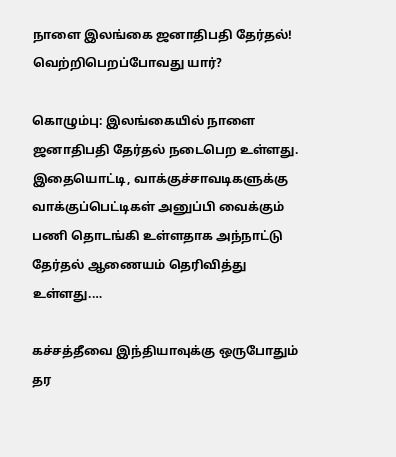நாளை இலங்கை ஜனாதிபதி தேர்தல்! வெற்றிபெறப்போவது யார்?

கொழும்பு: இலங்கையில் நாளை ஜனாதிபதி தேர்தல் நடைபெற உள்ளது. இதையொட்டி, வாக்குச்சாவடிகளுக்கு வாக்குப்பெட்டிகள் அனுப்பி வைக்கும் பணி தொடங்கி உள்ளதாக அந்நாட்டு தேர்தல் ஆணையம் தெரிவித்து உள்ளது.…

கச்சத்தீவை இந்தியாவுக்கு ஒருபோதும்  தர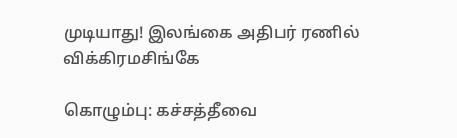முடியாது! இலங்கை அதிபர் ரணில் விக்கிரமசிங்கே

கொழும்பு: கச்சத்தீவை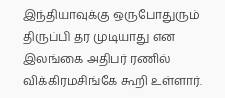இந்தியாவுக்கு ஒருபோதுரும் திருப்பி தர முடியாது என இலங்கை அதிபர் ரணில் விக்கிரமசிங்கே கூறி உள்ளார்.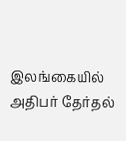இலங்கையில் அதிபர் தேர்தல்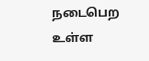நடைபெற உள்ள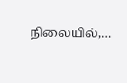நிலையில்,…